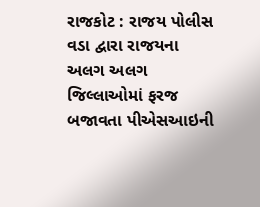રાજકોટ : રાજય પોલીસ વડા દ્વારા રાજયના અલગ અલગ જિલ્લાઓમાં ફરજ બજાવતા પીએસઆઇની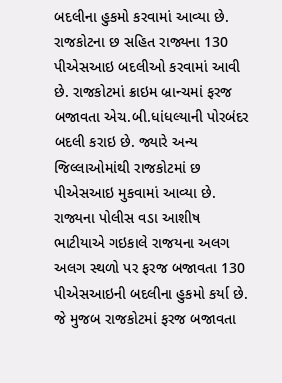બદલીના હુકમો કરવામાં આવ્યા છે. રાજકોટના છ સહિત રાજ્યના 130 પીએસઆઇ બદલીઓ કરવામાં આવી છે. રાજકોટમાં ક્રાઇમ બ્રાન્ચમાં ફરજ બજાવતા એચ.બી.ધાંધલ્યાની પોરબંદર બદલી કરાઇ છે. જ્યારે અન્ય જિલ્લાઓમાંથી રાજકોટમાં છ પીએસઆઇ મુકવામાં આવ્યા છે.
રાજ્યના પોલીસ વડા આશીષ ભાટીયાએ ગઇકાલે રાજયના અલગ અલગ સ્થળો પર ફરજ બજાવતા 130 પીએસઆઇની બદલીના હુકમો કર્યા છે. જે મુજબ રાજકોટમાં ફરજ બજાવતા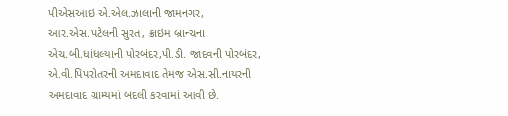પીએસઆઇ એ.એલ.ઝાલાની જામનગર, આર.એસ.પટેલની સુરત, ક્રાઇમ બ્રાન્ચના એચ.બી.ધાંધલ્યાની પોરબંદર,પી.ડી. જાદવની પોરબંદર, એ.વી.પિપરોતરની અમદાવાદ તેમજ એસ.સી.નાયરની અમદાવાદ ગ્રામ્યમાં બદલી કરવામાં આવી છે.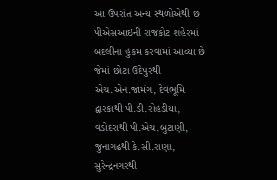આ ઉપરાંત અન્ય સ્થળોએથી છ પીએસઆઇની રાજકોટ શહેરમાં બદલીના હુકમ કરવામાં આવ્યા છે જેમાં છોટા ઉદેપુરથી એચ.એન.જામંગ, દેવભૂમિ દ્વારકાથી પી.ડી.રોહડીયા, વડોદરાથી પી.એચ.બુટાણી, જુનાગઢથી કે.સી.રાણા, સુરેન્દ્રનગરથી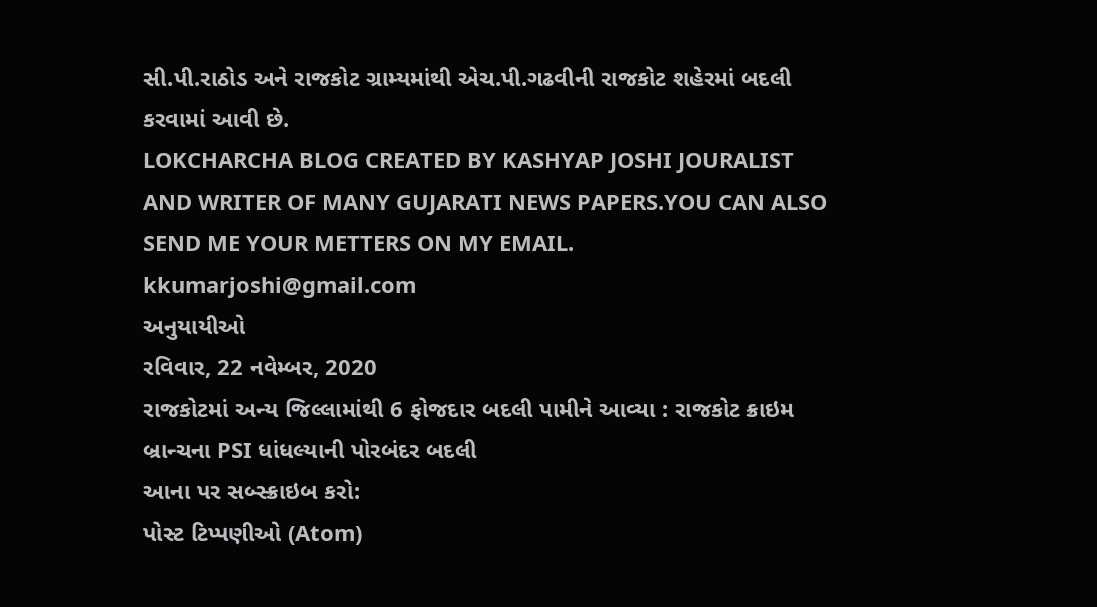સી.પી.રાઠોડ અને રાજકોટ ગ્રામ્યમાંથી એચ.પી.ગઢવીની રાજકોટ શહેરમાં બદલી કરવામાં આવી છે.
LOKCHARCHA BLOG CREATED BY KASHYAP JOSHI JOURALIST AND WRITER OF MANY GUJARATI NEWS PAPERS.YOU CAN ALSO SEND ME YOUR METTERS ON MY EMAIL. kkumarjoshi@gmail.com
અનુયાયીઓ
રવિવાર, 22 નવેમ્બર, 2020
રાજકોટમાં અન્ય જિલ્લામાંથી 6 ફોજદાર બદલી પામીને આવ્યા : રાજકોટ ક્રાઇમ બ્રાન્ચના PSI ધાંધલ્યાની પોરબંદર બદલી
આના પર સબ્સ્ક્રાઇબ કરો:
પોસ્ટ ટિપ્પણીઓ (Atom)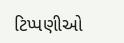ટિપ્પણીઓ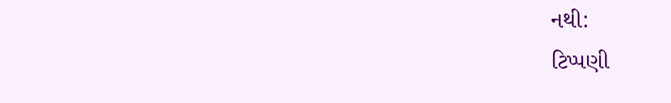નથી:
ટિપ્પણી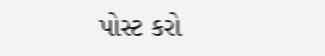પોસ્ટ કરો